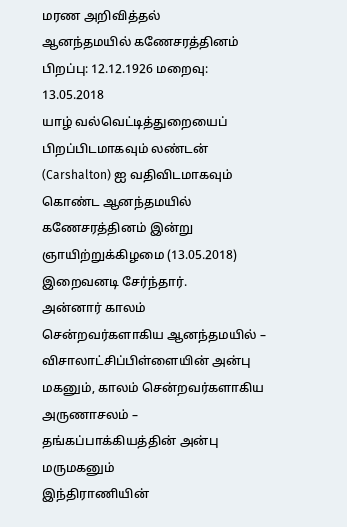மரண அறிவித்தல்
ஆனந்தமயில் கணேசரத்தினம்
பிறப்பு: 12.12.1926 மறைவு: 13.05.2018
யாழ் வல்வெட்டித்துறையைப் பிறப்பிடமாகவும் லண்டன் (Carshalton) ஐ வதிவிடமாகவும் கொண்ட ஆனந்தமயில் கணேசரத்தினம் இன்று ஞாயிற்றுக்கிழமை (13.05.2018) இறைவனடி சேர்ந்தார்.
அன்னார் காலம் சென்றவர்களாகிய ஆனந்தமயில் – விசாலாட்சிப்பிள்ளையின் அன்பு மகனும், காலம் சென்றவர்களாகிய அருணாசலம் – தங்கப்பாக்கியத்தின் அன்பு மருமகனும்
இந்திராணியின்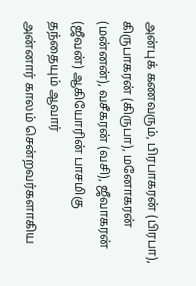அன்புக் கணவரும், பிரபாகரன் (பிரபா), கிருபாகரன் (கிருபா), மனோகரன் (மன்னன்), வசீகரன் (வசி), ஜீவாகரன் (ஜீவன்) ஆகியோரின் பாசமிகு தந்தையும் ஆவார்
அன்னார் காலம் சென்றவர்களாகிய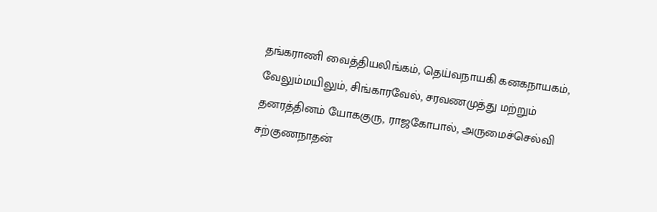தங்கராணி வைத்தியலிங்கம், தெய்வநாயகி கனகநாயகம், வேலும்மயிலும், சிங்காரவேல், சரவணமுத்து மற்றும் தனரத்தினம் யோககுரு, ராஜகோபால், அருமைச்செல்வி சற்குணநாதன்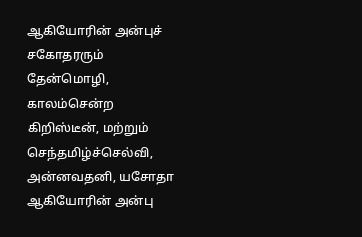ஆகியோரின் அன்புச் சகோதரரும் தேன்மொழி, காலம்சென்ற கிறிஸ்டீன், மற்றும் செந்தமிழ்ச்செல்வி, அன்னவதனி, யசோதா ஆகியோரின் அன்பு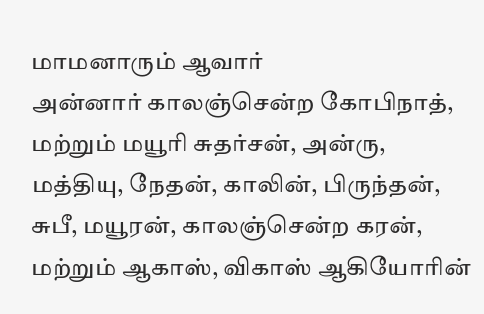மாமனாரும் ஆவார்
அன்னார் காலஞ்சென்ற கோபிநாத், மற்றும் மயூரி சுதர்சன், அன்ரு, மத்தியு, நேதன், காலின், பிருந்தன், சுபீ, மயூரன், காலஞ்சென்ற கரன், மற்றும் ஆகாஸ், விகாஸ் ஆகியோரின்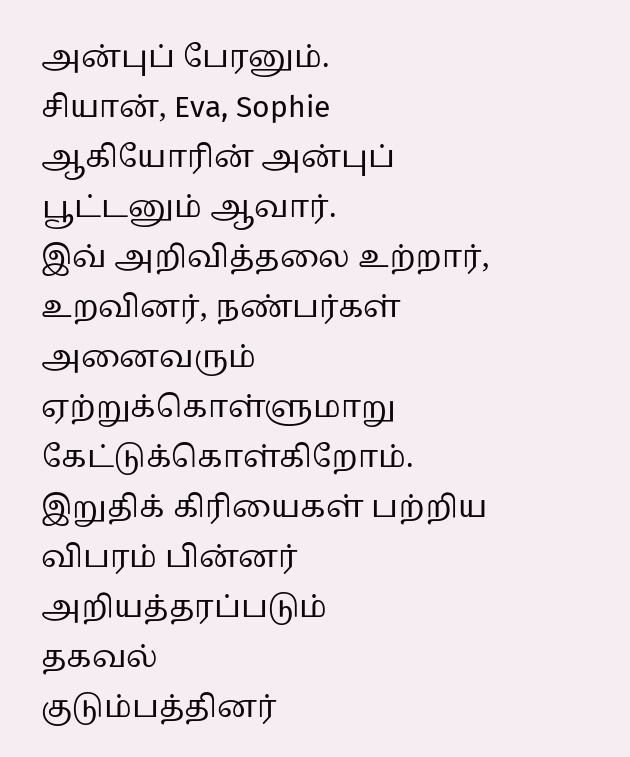அன்புப் பேரனும்.
சியான், Eva, Sophie ஆகியோரின் அன்புப் பூட்டனும் ஆவார்.
இவ் அறிவித்தலை உற்றார், உறவினர், நண்பர்கள் அனைவரும் ஏற்றுக்கொள்ளுமாறு கேட்டுக்கொள்கிறோம்.
இறுதிக் கிரியைகள் பற்றிய விபரம் பின்னர் அறியத்தரப்படும்
தகவல்
குடும்பத்தினர்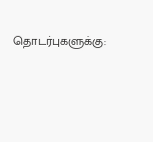தொடர்புகளுக்கு: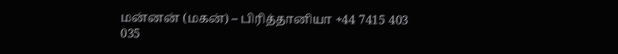மன்னன் (மகன்) – பிரித்தானியா +44 7415 403 035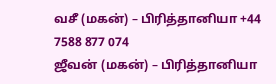வசீ (மகன்) – பிரித்தானியா +44 7588 877 074
ஜீவன் (மகன்) – பிரித்தானியா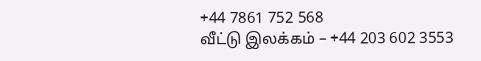+44 7861 752 568
வீட்டு இலக்கம் – +44 203 602 3553